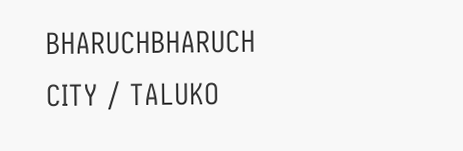BHARUCHBHARUCH CITY / TALUKO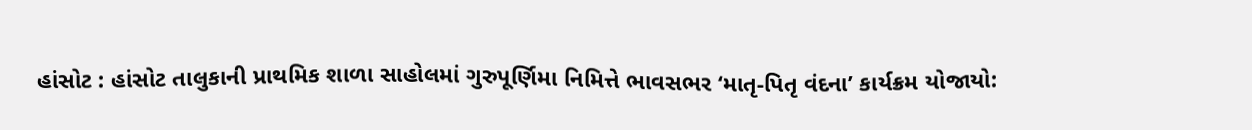હાંસોટ : હાંસોટ તાલુકાની પ્રાથમિક શાળા સાહોલમાં ગુરુપૂર્ણિમા નિમિત્તે ભાવસભર ‘માતૃ-પિતૃ વંદના’ કાર્યક્રમ યોજાયો: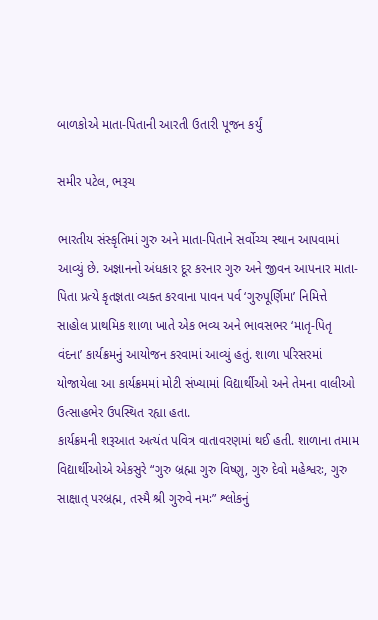બાળકોએ માતા-પિતાની આરતી ઉતારી પૂજન કર્યું

સમીર પટેલ, ભરૂચ

ભારતીય સંસ્કૃતિમાં ગુરુ અને માતા-પિતાને સર્વોચ્ચ સ્થાન આપવામાં આવ્યું છે. અજ્ઞાનનો અંધકાર દૂર કરનાર ગુરુ અને જીવન આપનાર માતા-પિતા પ્રત્યે કૃતજ્ઞતા વ્યક્ત કરવાના પાવન પર્વ ‘ગુરુપૂર્ણિમા’ નિમિત્તે સાહોલ પ્રાથમિક શાળા ખાતે એક ભવ્ય અને ભાવસભર ‘માતૃ-પિતૃ વંદના’ કાર્યક્રમનું આયોજન કરવામાં આવ્યું હતું. શાળા પરિસરમાં યોજાયેલા આ કાર્યક્રમમાં મોટી સંખ્યામાં વિદ્યાર્થીઓ અને તેમના વાલીઓ ઉત્સાહભેર ઉપસ્થિત રહ્યા હતા.
કાર્યક્રમની શરૂઆત અત્યંત પવિત્ર વાતાવરણમાં થઈ હતી. શાળાના તમામ વિદ્યાર્થીઓએ એકસુરે “ગુરુ બ્રહ્મા ગુરુ વિષ્ણુ, ગુરુ દેવો મહેશ્વરઃ, ગુરુ સાક્ષાત્ પરબ્રહ્મ, તસ્મૈ શ્રી ગુરુવે નમઃ” શ્લોકનું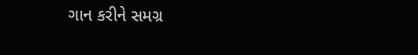ગાન કરીને સમગ્ર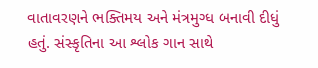વાતાવરણને ભક્તિમય અને મંત્રમુગ્ધ બનાવી દીધું હતું. સંસ્કૃતિના આ શ્લોક ગાન સાથે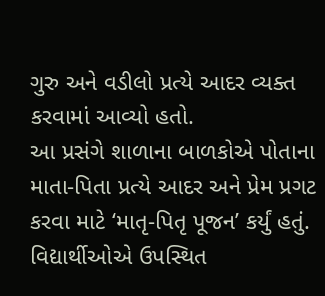ગુરુ અને વડીલો પ્રત્યે આદર વ્યક્ત કરવામાં આવ્યો હતો.
આ પ્રસંગે શાળાના બાળકોએ પોતાના માતા-પિતા પ્રત્યે આદર અને પ્રેમ પ્રગટ કરવા માટે ‘માતૃ-પિતૃ પૂજન’ કર્યું હતું. વિદ્યાર્થીઓએ ઉપસ્થિત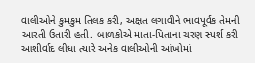વાલીઓને કુમકુમ તિલક કરી, અક્ષત લગાવીને ભાવપૂર્વક તેમની આરતી ઉતારી હતી. બાળકોએ માતા-પિતાના ચરણ સ્પર્શ કરી આશીર્વાદ લીધા ત્યારે અનેક વાલીઓની આંખોમાં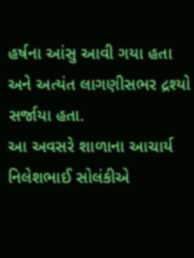હર્ષના આંસુ આવી ગયા હતા અને અત્યંત લાગણીસભર દ્રશ્યો સર્જાયા હતા.
આ અવસરે શાળાના આચાર્ય નિલેશભાઈ સોલંકીએ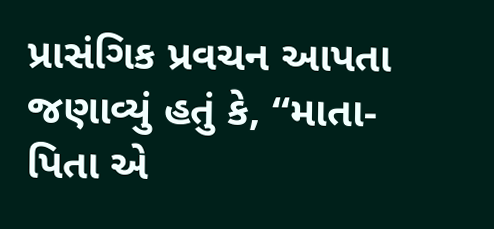પ્રાસંગિક પ્રવચન આપતા જણાવ્યું હતું કે, “માતા-પિતા એ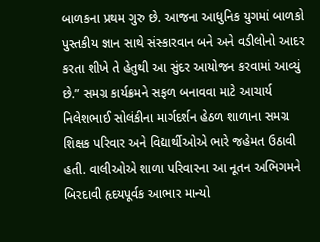બાળકના પ્રથમ ગુરુ છે. આજના આધુનિક યુગમાં બાળકો પુસ્તકીય જ્ઞાન સાથે સંસ્કારવાન બને અને વડીલોનો આદર કરતા શીખે તે હેતુથી આ સુંદર આયોજન કરવામાં આવ્યું છે.” સમગ્ર કાર્યક્રમને સફળ બનાવવા માટે આચાર્ય નિલેશભાઈ સોલંકીના માર્ગદર્શન હેઠળ શાળાના સમગ્ર શિક્ષક પરિવાર અને વિદ્યાર્થીઓએ ભારે જહેમત ઉઠાવી હતી. વાલીઓએ શાળા પરિવારના આ નૂતન અભિગમને બિરદાવી હૃદયપૂર્વક આભાર માન્યો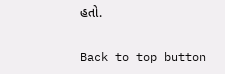હતો.

Back to top button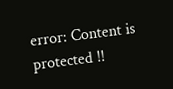error: Content is protected !!